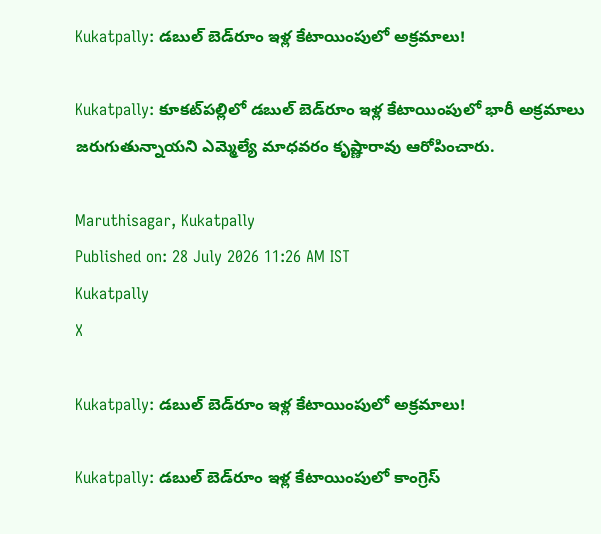Kukatpally: డబుల్ బెడ్‌రూం ఇళ్ల కేటాయింపులో అక్రమాలు!

Kukatpally: కూకట్‌పల్లిలో డబుల్ బెడ్‌రూం ఇళ్ల కేటాయింపులో భారీ అక్రమాలు జరుగుతున్నాయని ఎమ్మెల్యే మాధవరం కృష్ణారావు ఆరోపించారు.

Maruthisagar, Kukatpally
Published on: 28 July 2026 11:26 AM IST
Kukatpally
X

Kukatpally: డబుల్ బెడ్‌రూం ఇళ్ల కేటాయింపులో అక్రమాలు!

Kukatpally: డబుల్ బెడ్‌రూం ఇళ్ల కేటాయింపులో కాంగ్రెస్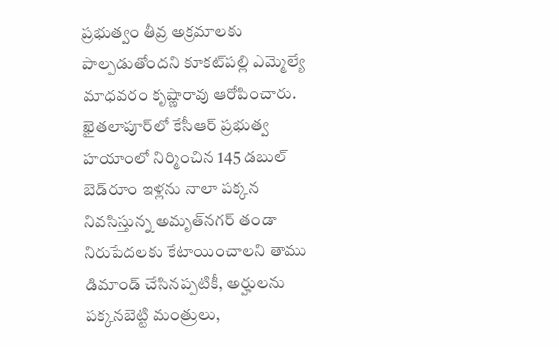ప్రభుత్వం తీవ్ర అక్రమాలకు పాల్పడుతోందని కూకట్‌పల్లి ఎమ్మెల్యే మాధవరం కృష్ణారావు ఆరోపించారు. ఖైతలాపూర్‌లో కేసీఆర్ ప్రభుత్వ హయాంలో నిర్మించిన 145 డబుల్ బెడ్‌రూం ఇళ్లను నాలా పక్కన నివసిస్తున్న అమృత్‌నగర్ తండా నిరుపేదలకు కేటాయించాలని తాము డిమాండ్ చేసినప్పటికీ, అర్హులను పక్కనబెట్టి మంత్రులు,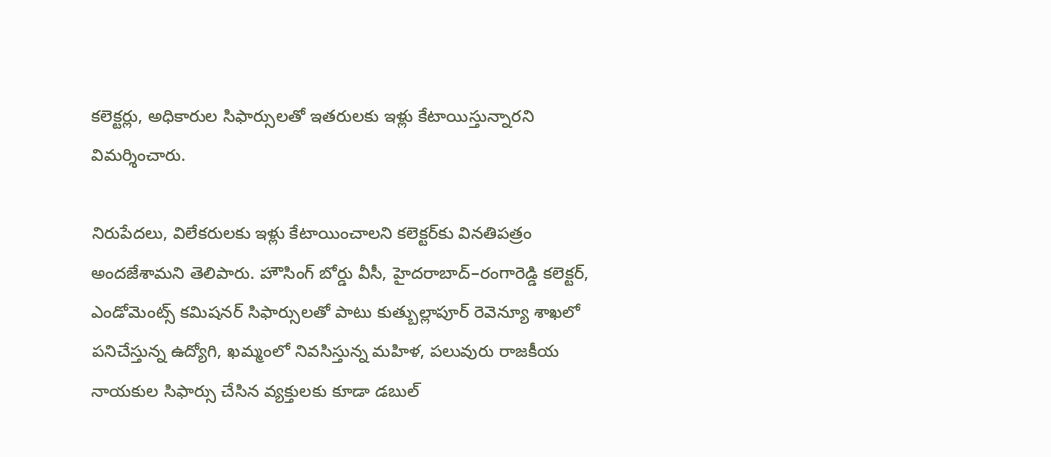కలెక్టర్లు, అధికారుల సిఫార్సులతో ఇతరులకు ఇళ్లు కేటాయిస్తున్నారని విమర్శించారు.

నిరుపేదలు, విలేకరులకు ఇళ్లు కేటాయించాలని కలెక్టర్‌కు వినతిపత్రం అందజేశామని తెలిపారు. హౌసింగ్ బోర్డు వీసీ, హైదరాబాద్–రంగారెడ్డి కలెక్టర్, ఎండోమెంట్స్ కమిషనర్ సిఫార్సులతో పాటు కుత్బుల్లాపూర్ రెవెన్యూ శాఖలో పనిచేస్తున్న ఉద్యోగి, ఖమ్మంలో నివసిస్తున్న మహిళ, పలువురు రాజకీయ నాయకుల సిఫార్సు చేసిన వ్యక్తులకు కూడా డబుల్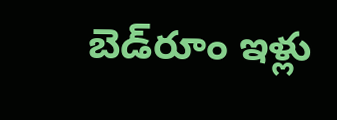బెడ్‌రూం ఇళ్లు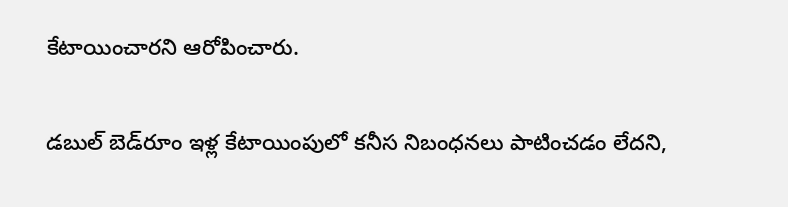కేటాయించారని ఆరోపించారు.

డబుల్ బెడ్‌రూం ఇళ్ల కేటాయింపులో కనీస నిబంధనలు పాటించడం లేదని,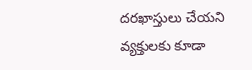దరఖాస్తులు చేయని వ్యక్తులకు కూడా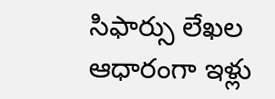సిఫార్సు లేఖల ఆధారంగా ఇళ్లు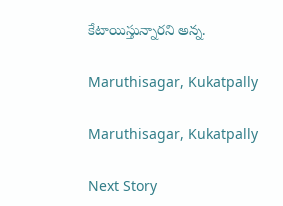కేటాయిస్తున్నారని అన్న.

Maruthisagar, Kukatpally

Maruthisagar, Kukatpally

Next Story